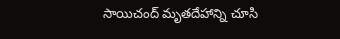సాయిచంద్ మృతదేహాన్ని చూసి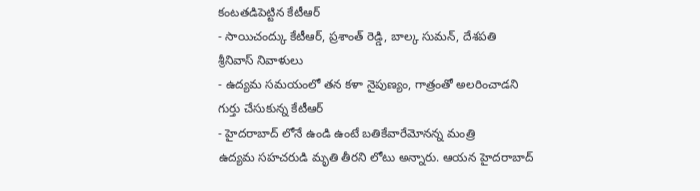కంటతడిపెట్టిన కేటీఆర్
- సాయిచంద్కు కేటీఆర్, ప్రశాంత్ రెడ్డి, బాల్క సుమన్, దేశపతి శ్రీనివాస్ నివాళులు
- ఉద్యమ సమయంలో తన కళా నైపుణ్యం, గాత్రంతో అలరించాడని గుర్తు చేసుకున్న కేటీఆర్
- హైదరాబాద్ లోనే ఉండి ఉంటే బతికేవారేమోనన్న మంత్రి
ఉద్యమ సహచరుడి మృతి తీరని లోటు అన్నారు. ఆయన హైదరాబాద్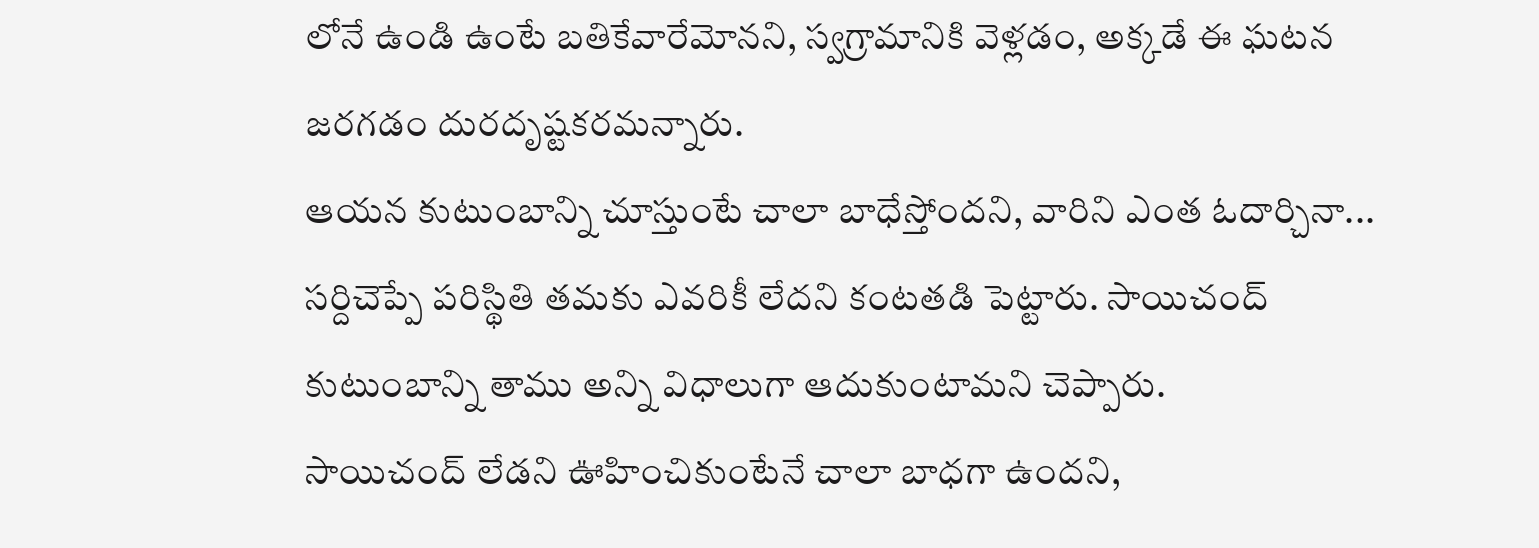లోనే ఉండి ఉంటే బతికేవారేమోనని, స్వగ్రామానికి వెళ్లడం, అక్కడే ఈ ఘటన జరగడం దురదృష్టకరమన్నారు.
ఆయన కుటుంబాన్ని చూస్తుంటే చాలా బాధేస్తోందని, వారిని ఎంత ఓదార్చినా... సర్దిచెప్పే పరిస్థితి తమకు ఎవరికీ లేదని కంటతడి పెట్టారు. సాయిచంద్ కుటుంబాన్ని తాము అన్ని విధాలుగా ఆదుకుంటామని చెప్పారు.
సాయిచంద్ లేడని ఊహించికుంటేనే చాలా బాధగా ఉందని,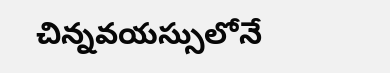చిన్నవయస్సులోనే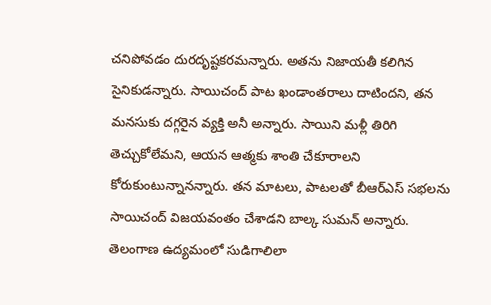చనిపోవడం దురదృష్టకరమన్నారు. అతను నిజాయతీ కలిగిన సైనికుడన్నారు. సాయిచంద్ పాట ఖండాంతరాలు దాటిందని, తన మనసుకు దగ్గరైన వ్యక్తి అనీ అన్నారు. సాయిని మళ్లీ తిరిగి తెచ్చుకోలేమని, ఆయన ఆత్మకు శాంతి చేకూరాలని కోరుకుంటున్నానన్నారు. తన మాటలు, పాటలతో బీఆర్ఎస్ సభలను సాయిచంద్ విజయవంతం చేశాడని బాల్క సుమన్ అన్నారు. తెలంగాణ ఉద్యమంలో సుడిగాలిలా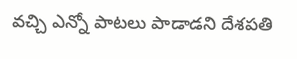వచ్చి ఎన్నో పాటలు పాడాడని దేశపతి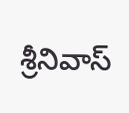శ్రీనివాస్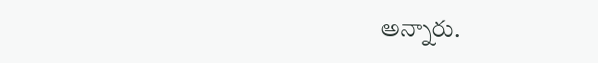అన్నారు.